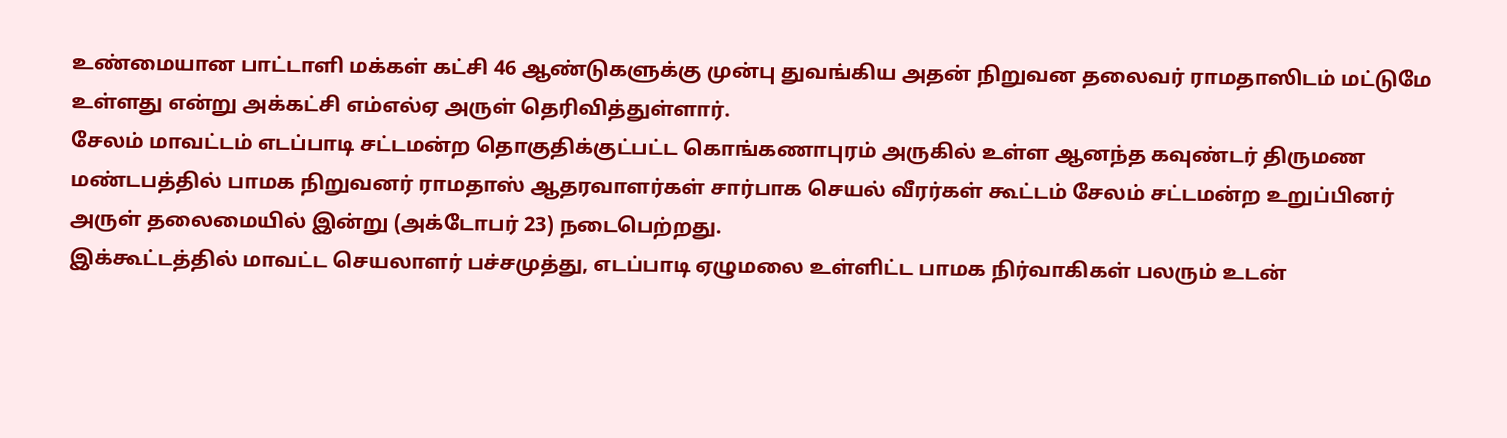உண்மையான பாட்டாளி மக்கள் கட்சி 46 ஆண்டுகளுக்கு முன்பு துவங்கிய அதன் நிறுவன தலைவர் ராமதாஸிடம் மட்டுமே உள்ளது என்று அக்கட்சி எம்எல்ஏ அருள் தெரிவித்துள்ளார்.
சேலம் மாவட்டம் எடப்பாடி சட்டமன்ற தொகுதிக்குட்பட்ட கொங்கணாபுரம் அருகில் உள்ள ஆனந்த கவுண்டர் திருமண மண்டபத்தில் பாமக நிறுவனர் ராமதாஸ் ஆதரவாளர்கள் சார்பாக செயல் வீரர்கள் கூட்டம் சேலம் சட்டமன்ற உறுப்பினர் அருள் தலைமையில் இன்று (அக்டோபர் 23) நடைபெற்றது.
இக்கூட்டத்தில் மாவட்ட செயலாளர் பச்சமுத்து, எடப்பாடி ஏழுமலை உள்ளிட்ட பாமக நிர்வாகிகள் பலரும் உடன்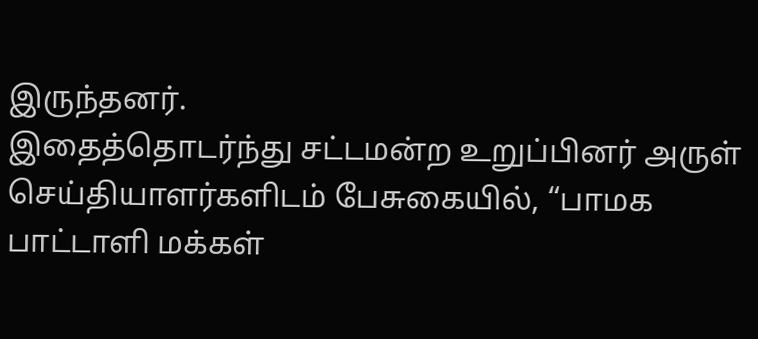இருந்தனர்.
இதைத்தொடர்ந்து சட்டமன்ற உறுப்பினர் அருள் செய்தியாளர்களிடம் பேசுகையில், “பாமக பாட்டாளி மக்கள்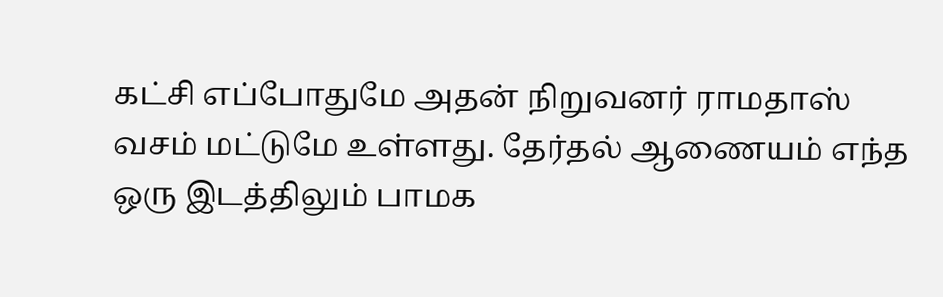கட்சி எப்போதுமே அதன் நிறுவனர் ராமதாஸ் வசம் மட்டுமே உள்ளது. தேர்தல் ஆணையம் எந்த ஒரு இடத்திலும் பாமக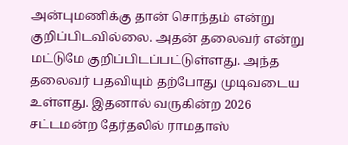அன்புமணிக்கு தான் சொந்தம் என்று குறிப்பிடவில்லை. அதன் தலைவர் என்று மட்டுமே குறிப்பிடப்பட்டுள்ளது. அந்த தலைவர் பதவியும் தற்போது முடிவடைய உள்ளது. இதனால் வருகின்ற 2026 சட்டமன்ற தேர்தலில் ராமதாஸ்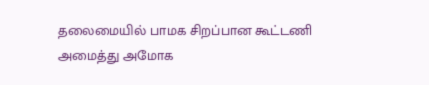தலைமையில் பாமக சிறப்பான கூட்டணி அமைத்து அமோக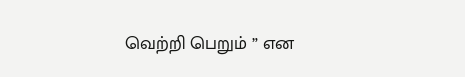வெற்றி பெறும் ” என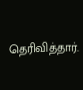தெரிவித்தார்.